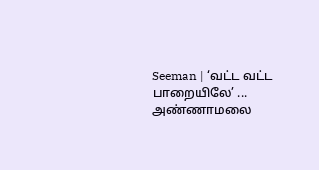Seeman | ‘வட்ட வட்ட பாறையிலே’ ... அண்ணாமலை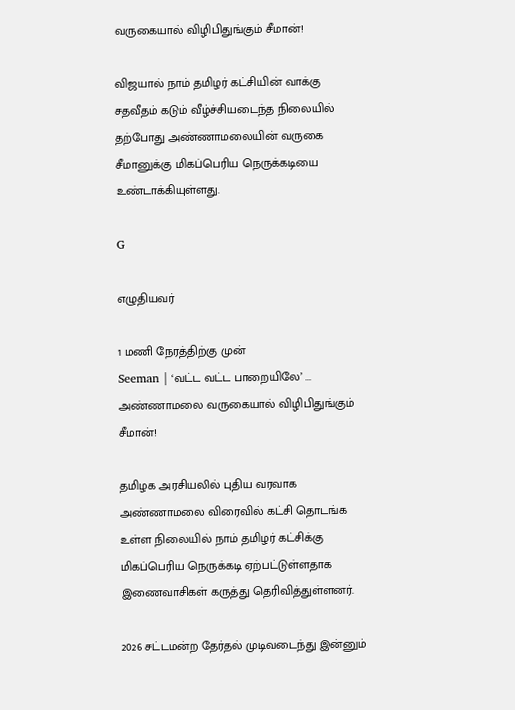வருகையால் விழிபிதுங்கும் சீமான்!

விஜயால் நாம் தமிழர் கட்சியின் வாக்கு சதவீதம் கடும் வீழ்ச்சியடைந்த நிலையில் தற்போது அண்ணாமலையின் வருகை சீமானுக்கு மிகப்பெரிய நெருக்கடியை உண்டாக்கியுள்ளது.

G

எழுதியவர்

1 மணி நேரத்திற்கு முன்
Seeman | ‘வட்ட வட்ட பாறையிலே’ ... அண்ணாமலை வருகையால் விழிபிதுங்கும் சீமான்!

தமிழக அரசியலில் புதிய வரவாக அண்ணாமலை விரைவில் கட்சி தொடங்க உள்ள நிலையில் நாம் தமிழர் கட்சிக்கு மிகப்பெரிய நெருக்கடி ஏற்பட்டுள்ளதாக இணைவாசிகள் கருத்து தெரிவித்துள்ளனர்.

2026 சட்டமன்ற தேர்தல் முடிவடைந்து இன்னும்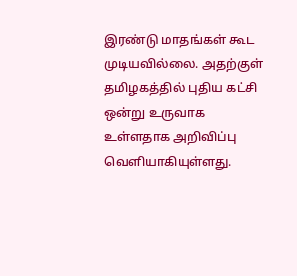இரண்டு மாதங்கள் கூட முடியவில்லை. அதற்குள் தமிழகத்தில் புதிய கட்சி ஒன்று உருவாக உள்ளதாக அறிவிப்பு வெளியாகியுள்ளது.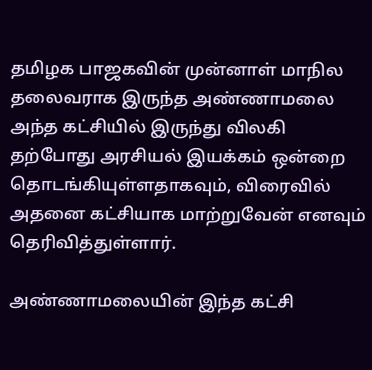தமிழக பாஜகவின் முன்னாள் மாநில தலைவராக இருந்த அண்ணாமலை அந்த கட்சியில் இருந்து விலகி தற்போது அரசியல் இயக்கம் ஒன்றை தொடங்கியுள்ளதாகவும், விரைவில் அதனை கட்சியாக மாற்றுவேன் எனவும் தெரிவித்துள்ளார்.

அண்ணாமலையின் இந்த கட்சி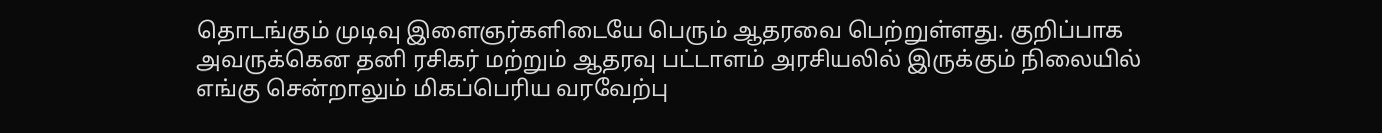தொடங்கும் முடிவு இளைஞர்களிடையே பெரும் ஆதரவை பெற்றுள்ளது. குறிப்பாக அவருக்கென தனி ரசிகர் மற்றும் ஆதரவு பட்டாளம் அரசியலில் இருக்கும் நிலையில் எங்கு சென்றாலும் மிகப்பெரிய வரவேற்பு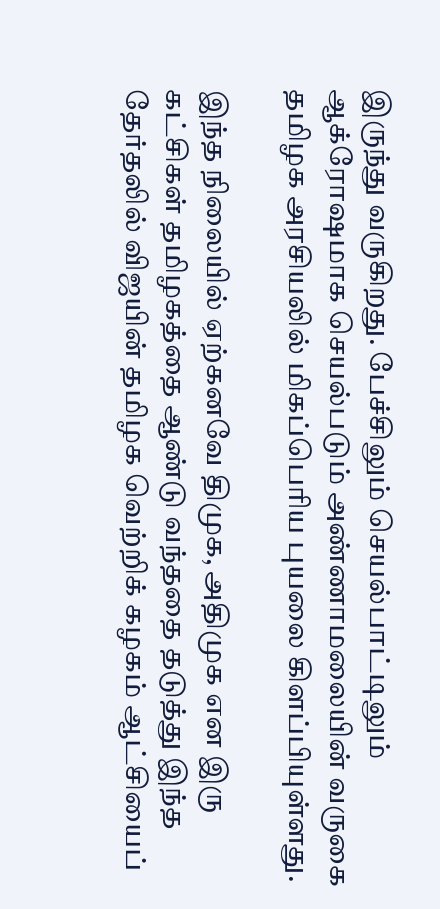இருந்து வருகிறது. பேச்சிலும் செயல்பாட்டிலும் ஆக்ரோஷமாக செயல்படும் அண்ணாமலையின் வருகை தமிழக அரசியலில் மிகப்பெரிய புயலை கிளப்பியுள்ளது.

இந்த நிலையில் ஏற்கனவே திமுக, அதிமுக என இரு கட்சிகள் தமிழகத்தை ஆண்டு வந்ததை தடுத்து இந்த தேர்தலில் விஜயின் தமிழக வெற்றிக் கழகம் ஆட்சியைப்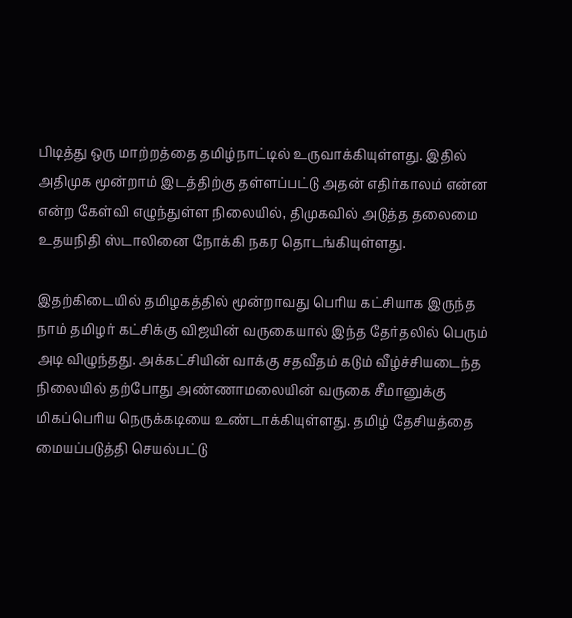பிடித்து ஒரு மாற்றத்தை தமிழ்நாட்டில் உருவாக்கியுள்ளது. இதில் அதிமுக மூன்றாம் இடத்திற்கு தள்ளப்பட்டு அதன் எதிர்காலம் என்ன என்ற கேள்வி எழுந்துள்ள நிலையில், திமுகவில் அடுத்த தலைமை உதயநிதி ஸ்டாலினை நோக்கி நகர தொடங்கியுள்ளது.

இதற்கிடையில் தமிழகத்தில் மூன்றாவது பெரிய கட்சியாக இருந்த நாம் தமிழர் கட்சிக்கு விஜயின் வருகையால் இந்த தேர்தலில் பெரும் அடி விழுந்தது. அக்கட்சியின் வாக்கு சதவீதம் கடும் வீழ்ச்சியடைந்த நிலையில் தற்போது அண்ணாமலையின் வருகை சீமானுக்கு மிகப்பெரிய நெருக்கடியை உண்டாக்கியுள்ளது. தமிழ் தேசியத்தை மையப்படுத்தி செயல்பட்டு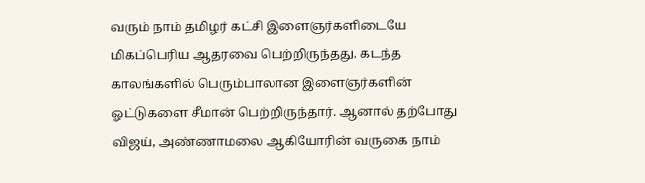வரும் நாம் தமிழர் கட்சி இளைஞர்களிடையே மிகப்பெரிய ஆதரவை பெற்றிருந்தது. கடந்த காலங்களில் பெரும்பாலான இளைஞர்களின் ஓட்டுகளை சீமான் பெற்றிருந்தார். ஆனால் தற்போது விஜய், அண்ணாமலை ஆகியோரின் வருகை நாம்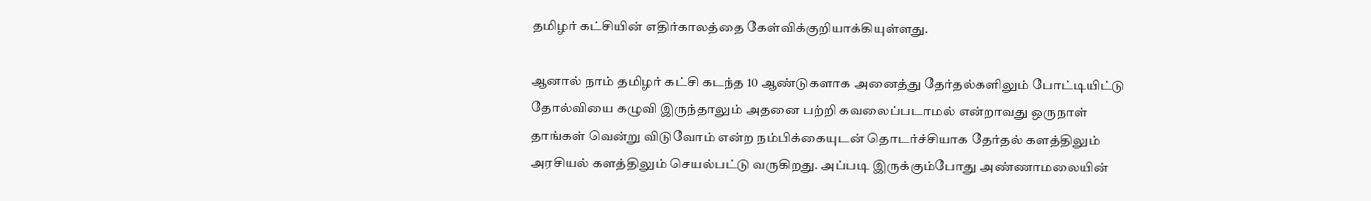தமிழர் கட்சியின் எதிர்காலத்தை கேள்விக்குறியாக்கியுள்ளது.

ஆனால் நாம் தமிழர் கட்சி கடந்த 10 ஆண்டுகளாக அனைத்து தேர்தல்களிலும் போட்டியிட்டு தோல்வியை கழுவி இருந்தாலும் அதனை பற்றி கவலைப்படாமல் என்றாவது ஒருநாள் தாங்கள் வென்று விடுவோம் என்ற நம்பிக்கையுடன் தொடர்ச்சியாக தேர்தல் களத்திலும் அரசியல் களத்திலும் செயல்பட்டு வருகிறது. அப்படி இருக்கும்போது அண்ணாமலையின்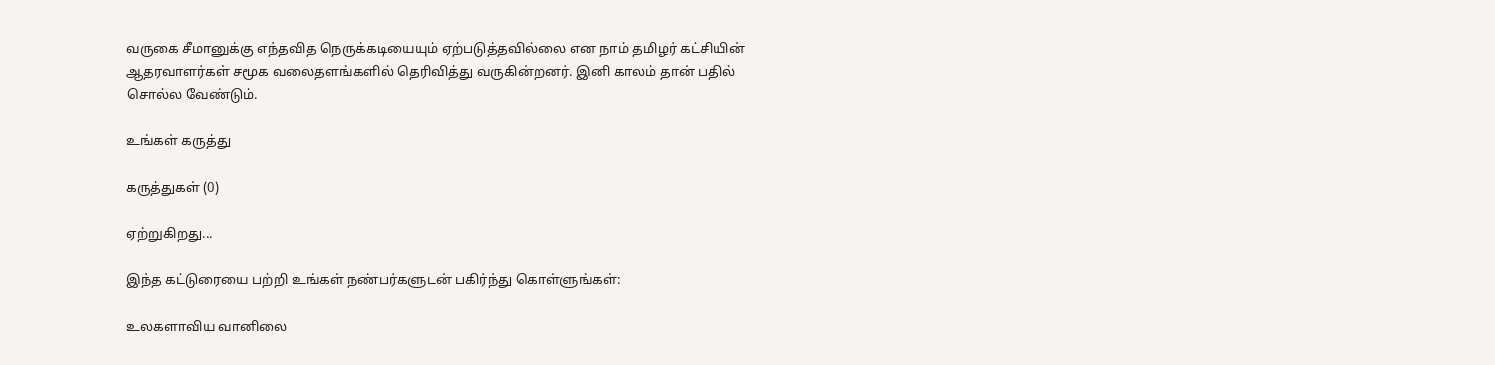வருகை சீமானுக்கு எந்தவித நெருக்கடியையும் ஏற்படுத்தவில்லை என நாம் தமிழர் கட்சியின் ஆதரவாளர்கள் சமூக வலைதளங்களில் தெரிவித்து வருகின்றனர். இனி காலம் தான் பதில் சொல்ல வேண்டும்.

உங்கள் கருத்து

கருத்துகள் (0)

ஏற்றுகிறது...

இந்த கட்டுரையை பற்றி உங்கள் நண்பர்களுடன் பகிர்ந்து கொள்ளுங்கள்:

உலகளாவிய வானிலை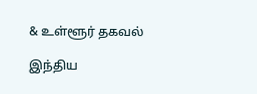& உள்ளூர் தகவல்

இந்திய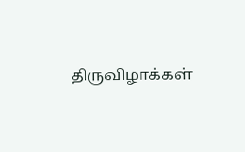திருவிழாக்கள்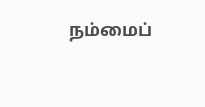நம்மைப்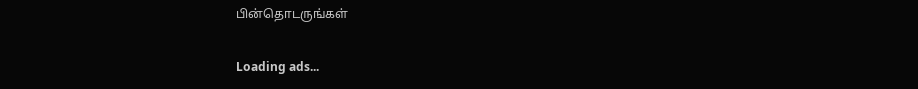பின்தொடருங்கள்

Loading ads...